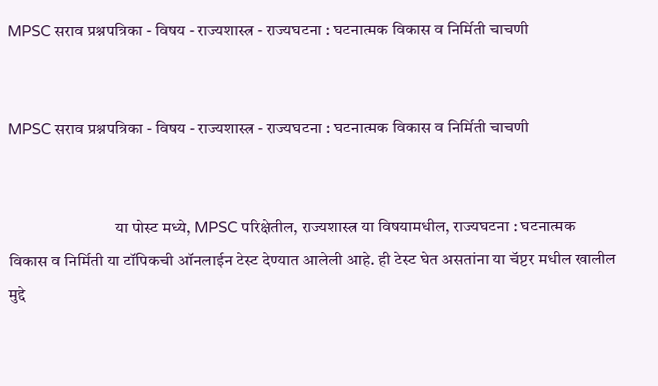MPSC सराव प्रश्नपत्रिका - विषय - राज्यशास्त्र - राज्यघटना : घटनात्मक विकास व निर्मिती चाचणी


MPSC सराव प्रश्नपत्रिका - विषय - राज्यशास्त्र - राज्यघटना : घटनात्मक विकास व निर्मिती चाचणी


                                या पोस्ट मध्ये, MPSC परिक्षेतील, राज्यशास्त्र या विषयामधील, राज्यघटना : घटनात्मक विकास व निर्मिती या टॉपिकची ऑनलाईन टेस्ट देण्यात आलेली आहे. ही टेस्ट घेत असतांना या चॅप्टर मधील खालील मुद्दे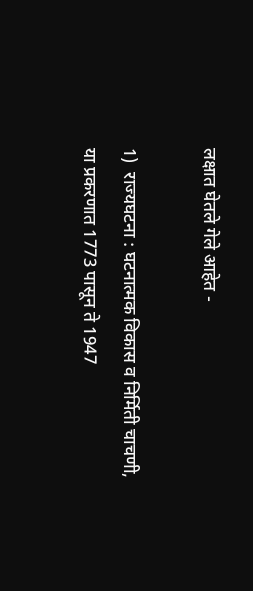लक्षात घेतले गेले आहेत -

1)  राज्यघटना : घटनात्मक विकास व निर्मिती चाचणी, या प्रकरणात 1773 पासून ते 1947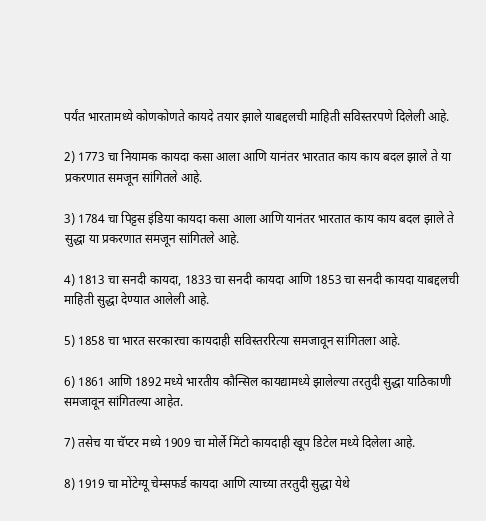पर्यंत भारतामध्ये कोणकोणते कायदे तयार झाले याबद्दलची माहिती सविस्तरपणे दिलेली आहे.

2) 1773 चा नियामक कायदा कसा आला आणि यानंतर भारतात काय काय बदल झाले ते या प्रकरणात समजून सांगितले आहे.

3) 1784 चा पिट्टस इंडिया कायदा कसा आला आणि यानंतर भारतात काय काय बदल झाले ते सुद्धा या प्रकरणात समजून सांगितले आहे.

4) 1813 चा सनदी कायदा, 1833 चा सनदी कायदा आणि 1853 चा सनदी कायदा याबद्दलची माहिती सुद्धा देण्यात आलेली आहे.

5) 1858 चा भारत सरकारचा कायदाही सविस्तररित्या समजावून सांगितला आहे.

6) 1861 आणि 1892 मध्ये भारतीय कौन्सिल कायद्यामध्ये झालेल्या तरतुदी सुद्धा याठिकाणी समजावून सांगितल्या आहेत.

7) तसेच या चॅप्टर मध्ये 1909 चा मोर्ले मिंटो कायदाही खूप डिटेल मध्ये दिलेला आहे.

8) 1919 चा मोंटेग्यू चेम्सफर्ड कायदा आणि त्याच्या तरतुदी सुद्धा येथे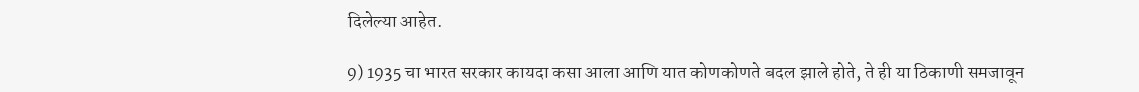दिलेल्या आहेत.

9) 1935 चा भारत सरकार कायदा कसा आला आणि यात कोणकोणते बदल झाले होते, ते ही या ठिकाणी समजावून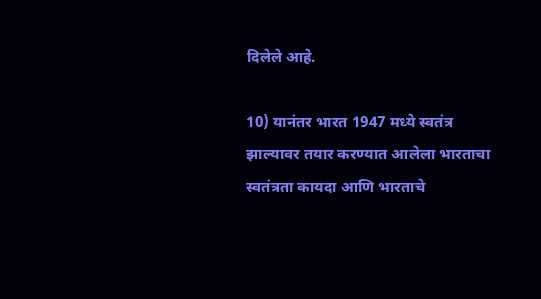दिलेले आहे.

10) यानंतर भारत 1947 मध्ये स्वतंत्र झाल्यावर तयार करण्यात आलेला भारताचा स्वतंत्रता कायदा आणि भारताचे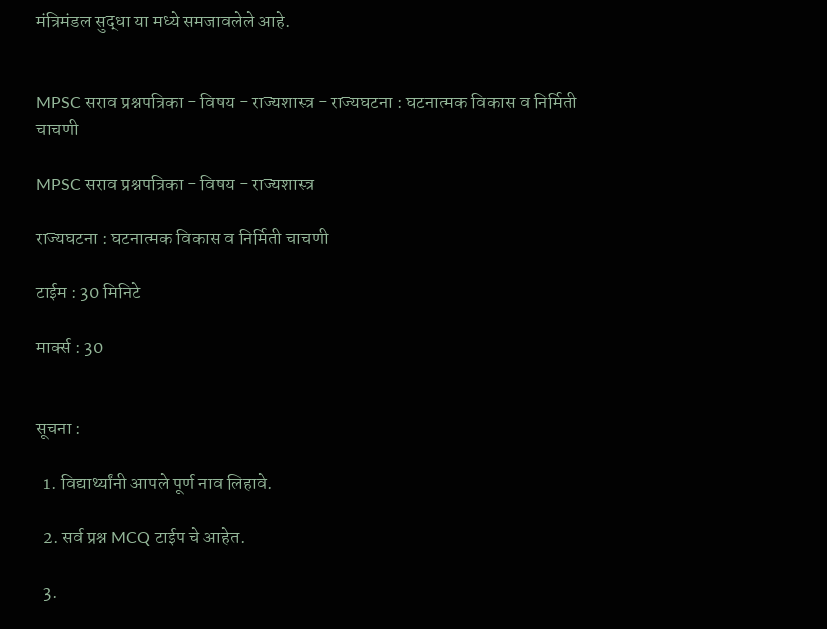मंत्रिमंडल सुद्धा या मध्ये समजावलेले आहे.


MPSC सराव प्रश्नपत्रिका - विषय - राज्यशास्त्र - राज्यघटना : घटनात्मक विकास व निर्मिती चाचणी

MPSC सराव प्रश्नपत्रिका - विषय - राज्यशास्त्र

राज्यघटना : घटनात्मक विकास व निर्मिती चाचणी

टाईम : 30 मिनिटे

मार्क्स : 30


सूचना :

  1. विद्यार्थ्यांनी आपले पूर्ण नाव लिहावे.

  2. सर्व प्रश्न MCQ टाईप चे आहेत.

  3.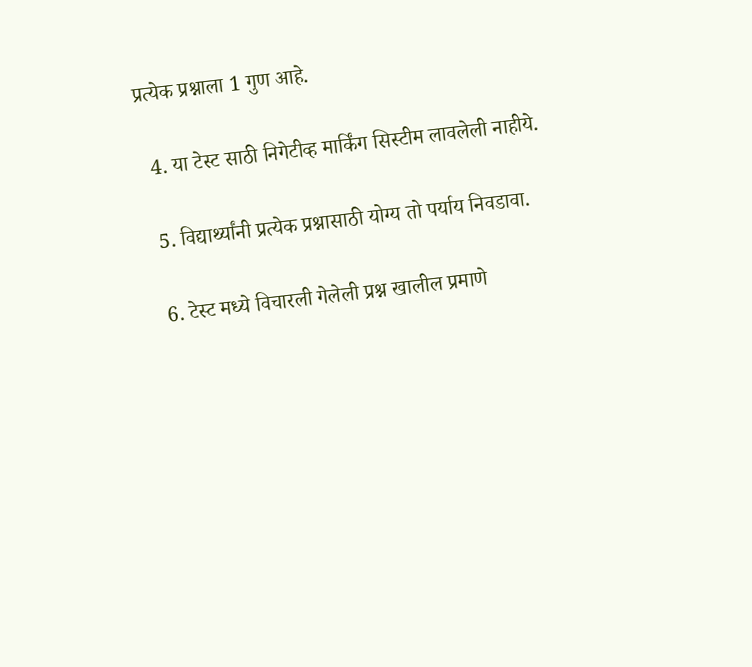प्रत्येक प्रश्नाला 1 गुण आहे.

  4. या टेस्ट साठी निगेटीव्ह मार्किंग सिस्टीम लावलेली नाहीये.

  5. विद्यार्थ्यांनी प्रत्येक प्रश्नासाठी योग्य तो पर्याय निवडावा.

  6. टेस्ट मध्ये विचारली गेलेली प्रश्न खालील प्रमाणे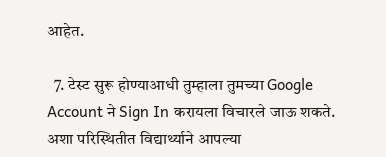आहेत.

  7. टेस्ट सुरू होण्याआधी तुम्हाला तुमच्या Google Account ने Sign In करायला विचारले जाऊ शकते. अशा परिस्थितीत विद्यार्थ्याने आपल्या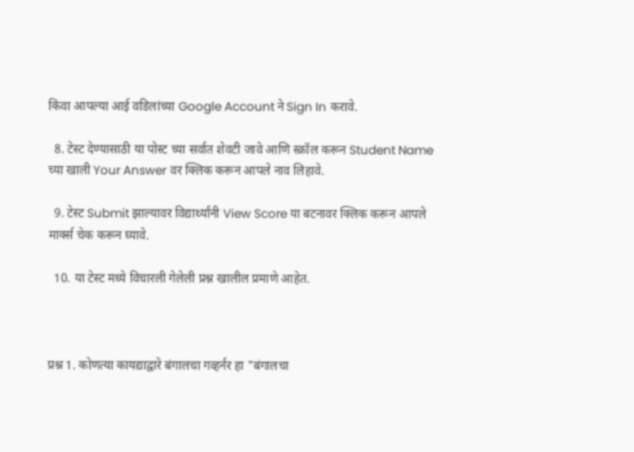किंवा आपल्या आई वडिलांच्या Google Account ने Sign In करावे.

  8. टेस्ट देण्यासाठी या पोस्ट च्या सर्वात शेवटी जावे आणि स्क्रॉल करून Student Name च्या खाली Your Answer वर क्लिक करून आपले नाव लिहावे.

  9. टेस्ट Submit झाल्यावर विद्यार्थ्यांनी View Score या बटनावर क्लिक करून आपले मार्क्स चेक करून घ्यावे.

  10. या टेस्ट मध्ये विचारली गेलेली प्रश्न खालील प्रमाणे आहेत.



प्रश्न 1. कोणत्या कायद्याद्वारे बंगालचा गव्हर्नर हा "बंगालचा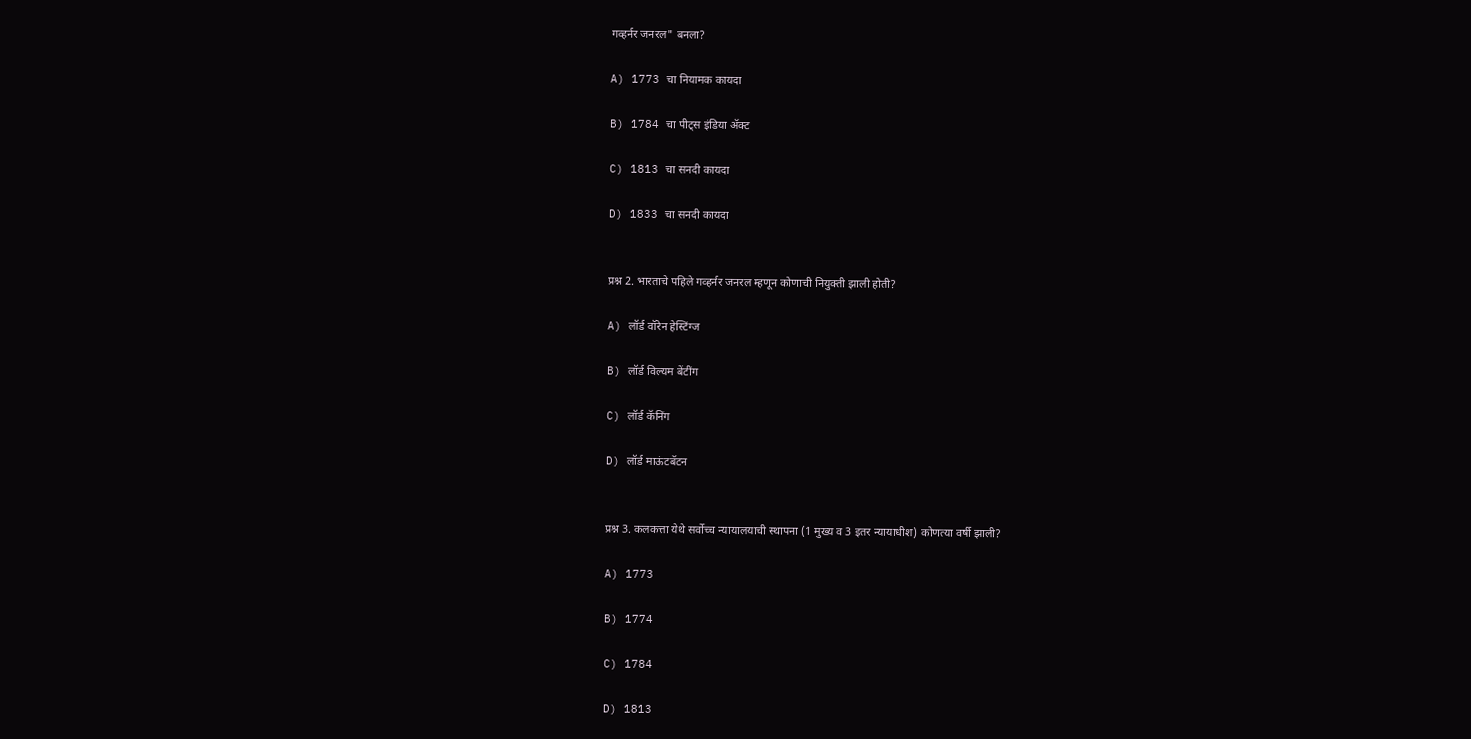गव्हर्नर जनरल" बनला?

A) 1773 चा नियामक कायदा

B) 1784 चा पीट्स इंडिया ॲक्ट

C) 1813 चा सनदी कायदा

D) 1833 चा सनदी कायदा


प्रश्न 2. भारताचे पहिले गव्हर्नर जनरल म्हणून कोणाची नियुक्ती झाली होती?

A) लॉर्ड वॉरेन हेस्टिंग्ज

B) लॉर्ड विल्यम बेंटींग

C) लॉर्ड कॅनिंग

D) लॉर्ड माऊंटबॅटन


प्रश्न 3. कलकत्ता येथे सर्वोच्च न्यायालयाची स्थापना (1 मुख्य व 3 इतर न्यायाधीश) कोणत्या वर्षी झाली?

A) 1773

B) 1774

C) 1784

D) 1813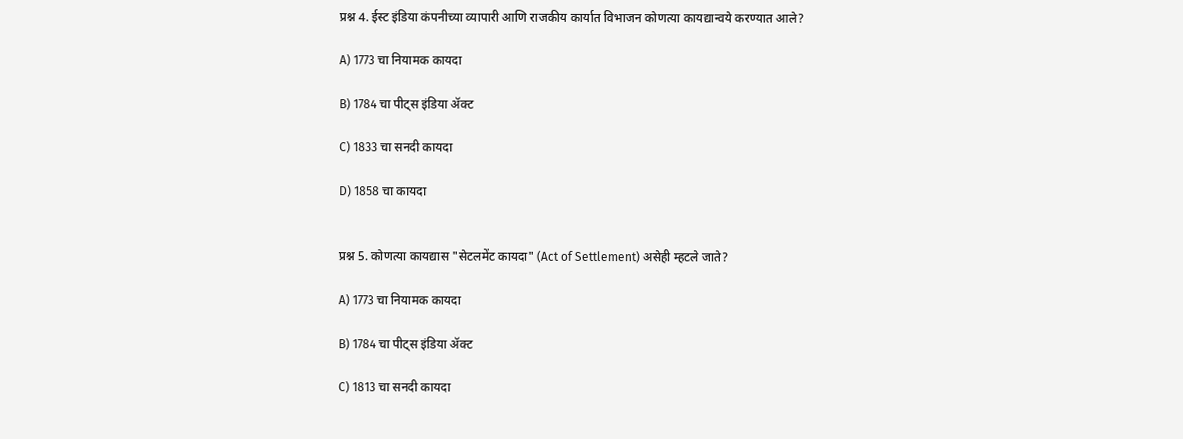प्रश्न 4. ईस्ट इंडिया कंपनीच्या व्यापारी आणि राजकीय कार्यात विभाजन कोणत्या कायद्यान्वये करण्यात आले?

A) 1773 चा नियामक कायदा

B) 1784 चा पीट्स इंडिया ॲक्ट

C) 1833 चा सनदी कायदा

D) 1858 चा कायदा


प्रश्न 5. कोणत्या कायद्यास "सेटलमेंट कायदा" (Act of Settlement) असेही म्हटले जाते?

A) 1773 चा नियामक कायदा

B) 1784 चा पीट्स इंडिया ॲक्ट

C) 1813 चा सनदी कायदा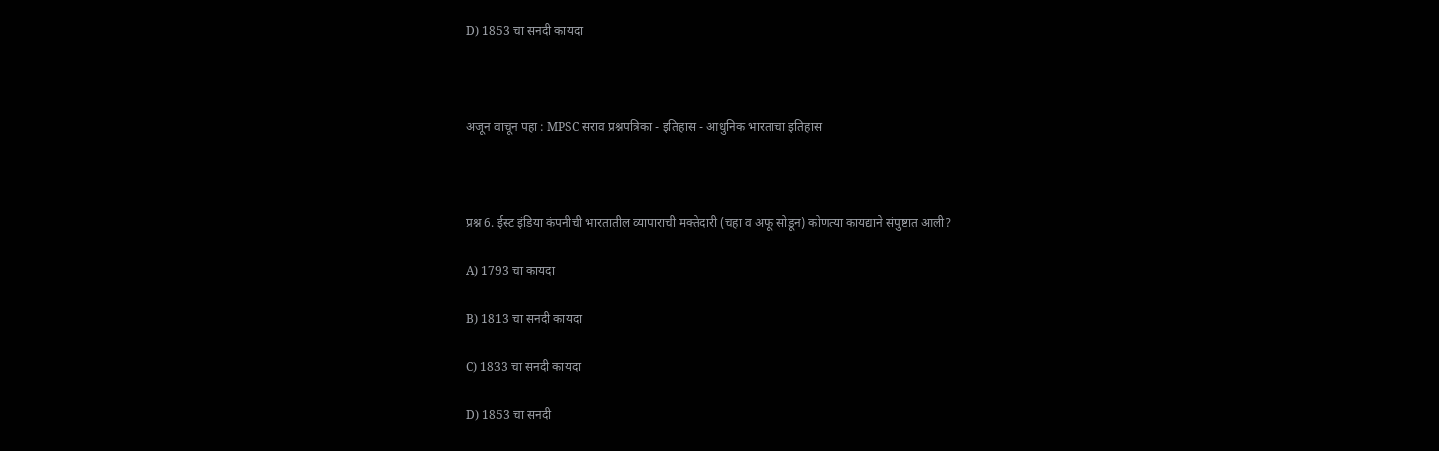D) 1853 चा सनदी कायदा



अजून वाचून पहा : MPSC सराव प्रश्नपत्रिका - इतिहास - आधुनिक भारताचा इतिहास



प्रश्न 6. ईस्ट इंडिया कंपनीची भारतातील व्यापाराची मक्तेदारी (चहा व अफू सोडून) कोणत्या कायद्याने संपुष्टात आली?

A) 1793 चा कायदा

B) 1813 चा सनदी कायदा

C) 1833 चा सनदी कायदा

D) 1853 चा सनदी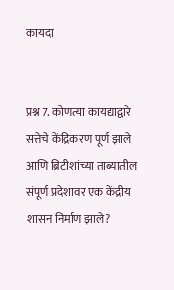कायदा


प्रश्न 7. कोणत्या कायद्याद्वारे सत्तेचे केंद्रिकरण पूर्ण झाले आणि ब्रिटीशांच्या ताब्यातील संपूर्ण प्रदेशावर एक केंद्रीय शासन निर्माण झाले?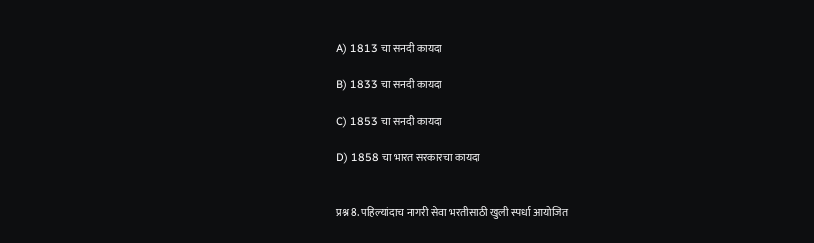A) 1813 चा सनदी कायदा

B) 1833 चा सनदी कायदा

C) 1853 चा सनदी कायदा

D) 1858 चा भारत सरकारचा कायदा


प्रश्न 8. पहिल्यांदाच नागरी सेवा भरतीसाठी खुली स्पर्धा आयोजित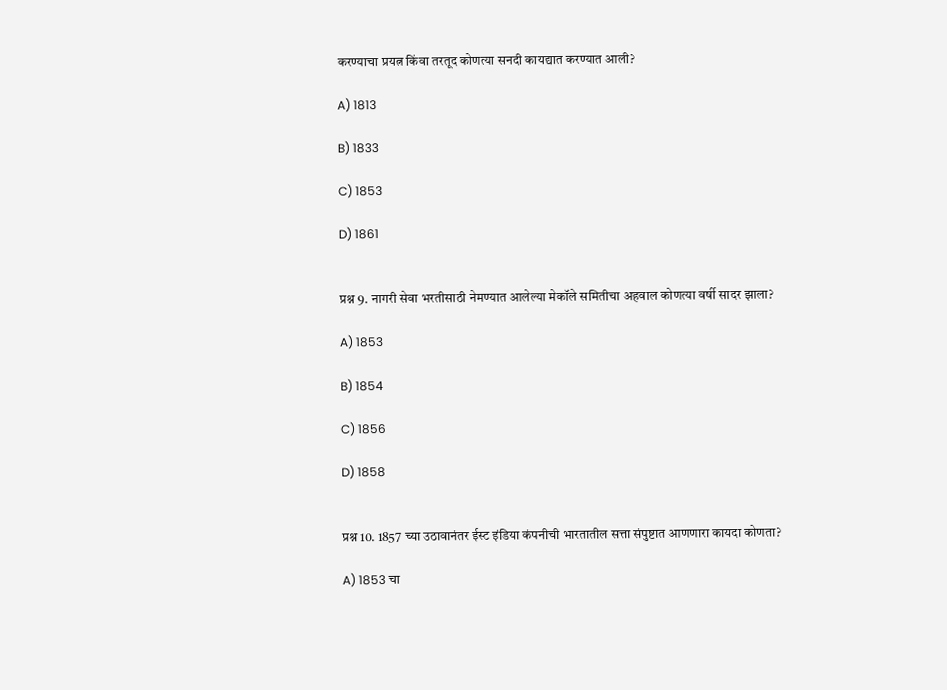करण्याचा प्रयत्न किंवा तरतूद कोणत्या सनदी कायद्यात करण्यात आली?

A) 1813

B) 1833

C) 1853

D) 1861


प्रश्न 9. नागरी सेवा भरतीसाठी नेमण्यात आलेल्या मेकॉले समितीचा अहवाल कोणत्या वर्षी सादर झाला?

A) 1853

B) 1854

C) 1856

D) 1858


प्रश्न 10. 1857 च्या उठावानंतर ईस्ट इंडिया कंपनीची भारतातील सत्ता संपुष्टात आणणारा कायदा कोणता?

A) 1853 चा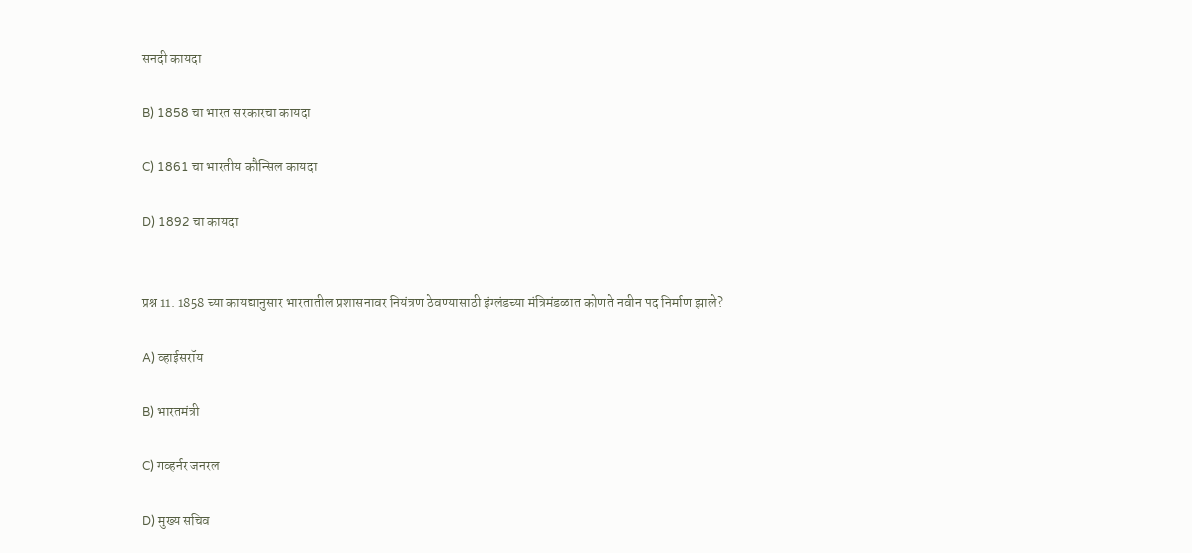सनदी कायदा

B) 1858 चा भारत सरकारचा कायदा

C) 1861 चा भारतीय कौन्सिल कायदा

D) 1892 चा कायदा


प्रश्न 11. 1858 च्या कायद्यानुसार भारतातील प्रशासनावर नियंत्रण ठेवण्यासाठी इंग्लंडच्या मंत्रिमंडळात कोणते नवीन पद निर्माण झाले?

A) व्हाईसरॉय

B) भारतमंत्री

C) गव्हर्नर जनरल

D) मुख्य सचिव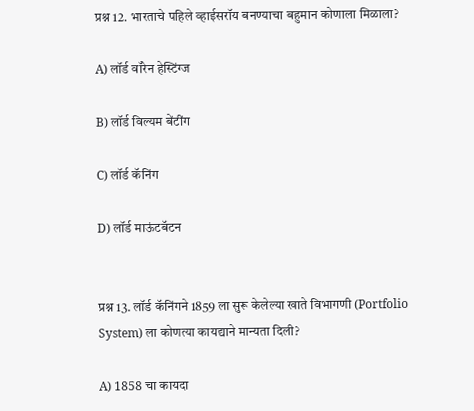प्रश्न 12. भारताचे पहिले व्हाईसरॉय बनण्याचा बहुमान कोणाला मिळाला?

A) लॉर्ड वॉरेन हेस्टिंग्ज

B) लॉर्ड विल्यम बेंटींग

C) लॉर्ड कॅनिंग

D) लॉर्ड माऊंटबॅटन


प्रश्न 13. लॉर्ड कॅनिंगने 1859 ला सुरू केलेल्या खाते विभागणी (Portfolio System) ला कोणत्या कायद्याने मान्यता दिली?

A) 1858 चा कायदा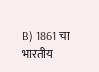B) 1861 चा भारतीय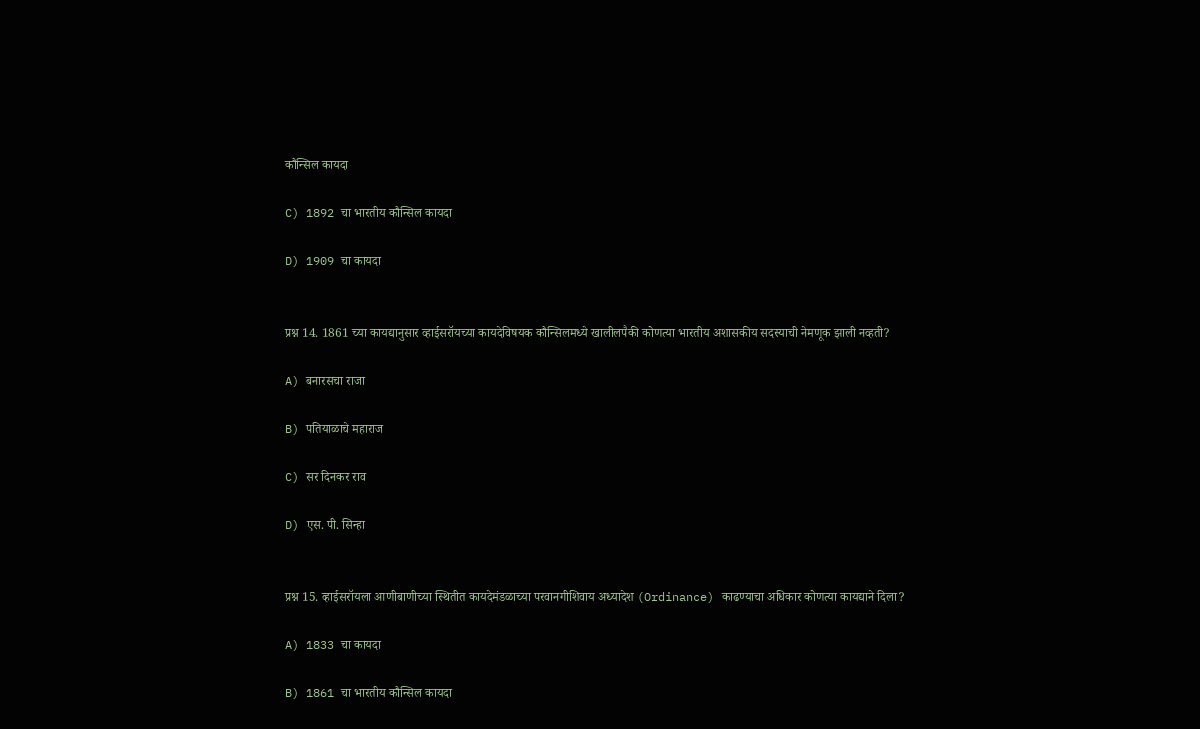कौन्सिल कायदा

C) 1892 चा भारतीय कौन्सिल कायदा

D) 1909 चा कायदा


प्रश्न 14. 1861 च्या कायद्यानुसार व्हाईसरॉयच्या कायदेविषयक कौन्सिलमध्ये खालीलपैकी कोणत्या भारतीय अशासकीय सदस्याची नेमणूक झाली नव्हती?

A) बनारसचा राजा

B) पतियाळाचे महाराज

C) सर दिनकर राव

D) एस. पी. सिन्हा


प्रश्न 15. व्हाईसरॉयला आणीबाणीच्या स्थितीत कायदेमंडळाच्या परवानगीशिवाय अध्यादेश (Ordinance) काढण्याचा अधिकार कोणत्या कायद्याने दिला?

A) 1833 चा कायदा

B) 1861 चा भारतीय कौन्सिल कायदा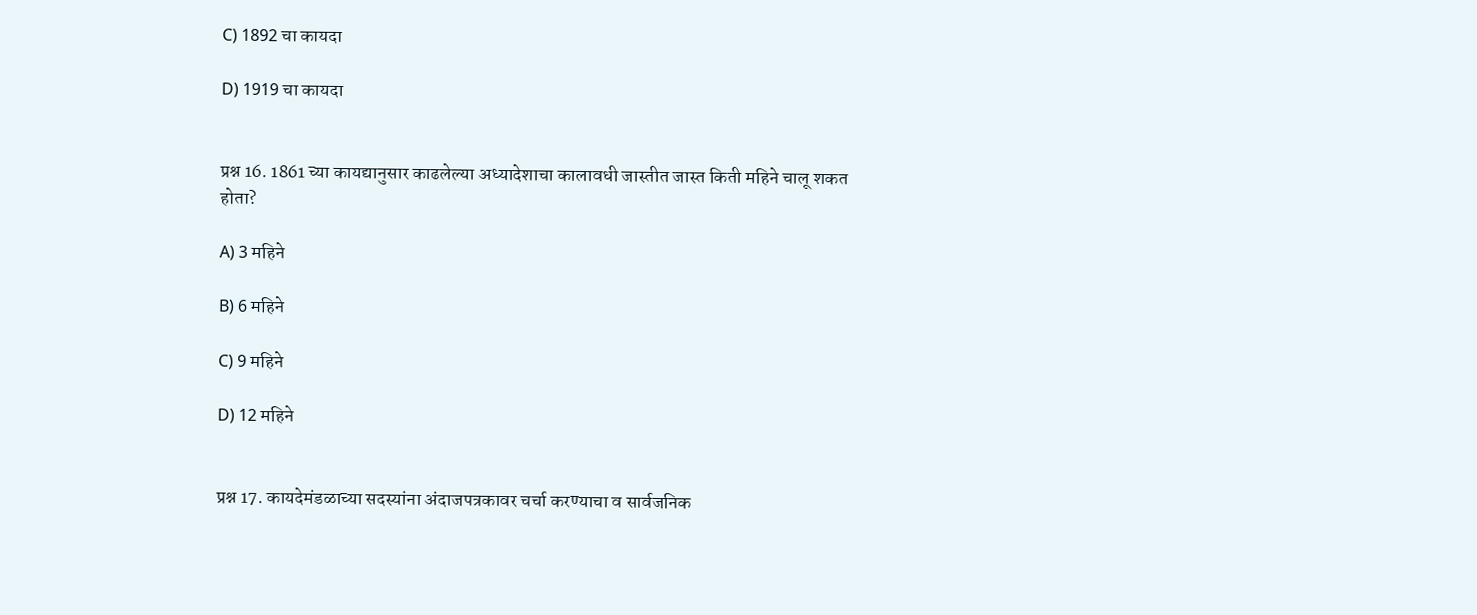C) 1892 चा कायदा

D) 1919 चा कायदा


प्रश्न 16. 1861 च्या कायद्यानुसार काढलेल्या अध्यादेशाचा कालावधी जास्तीत जास्त किती महिने चालू शकत होता?

A) 3 महिने

B) 6 महिने

C) 9 महिने

D) 12 महिने


प्रश्न 17. कायदेमंडळाच्या सदस्यांना अंदाजपत्रकावर चर्चा करण्याचा व सार्वजनिक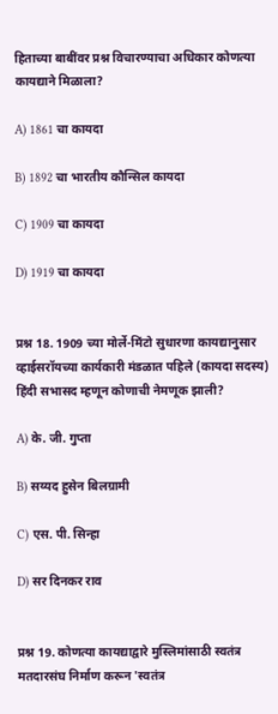हिताच्या बाबींवर प्रश्न विचारण्याचा अधिकार कोणत्या कायद्याने मिळाला?

A) 1861 चा कायदा

B) 1892 चा भारतीय कौन्सिल कायदा

C) 1909 चा कायदा

D) 1919 चा कायदा


प्रश्न 18. 1909 च्या मोर्ले-मिंटो सुधारणा कायद्यानुसार व्हाईसरॉयच्या कार्यकारी मंडळात पहिले (कायदा सदस्य) हिंदी सभासद म्हणून कोणाची नेमणूक झाली?

A) के. जी. गुप्ता

B) सय्यद हुसेन बिलग्रामी

C) एस. पी. सिन्हा

D) सर दिनकर राव


प्रश्न 19. कोणत्या कायद्याद्वारे मुस्लिमांसाठी स्वतंत्र मतदारसंघ निर्माण करून 'स्वतंत्र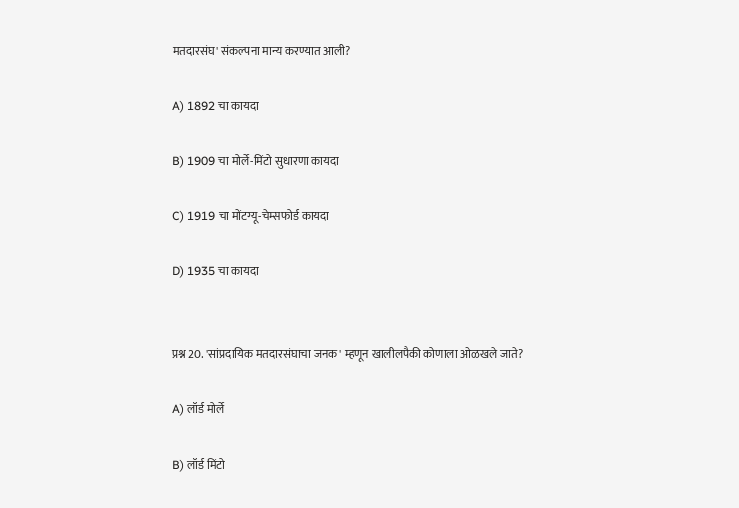मतदारसंघ' संकल्पना मान्य करण्यात आली?

A) 1892 चा कायदा

B) 1909 चा मोर्ले-मिंटो सुधारणा कायदा

C) 1919 चा मोंटग्यू-चेम्सफोर्ड कायदा

D) 1935 चा कायदा


प्रश्न 20. 'सांप्रदायिक मतदारसंघाचा जनक' म्हणून खालीलपैकी कोणाला ओळखले जाते?

A) लॉर्ड मोर्ले

B) लॉर्ड मिंटो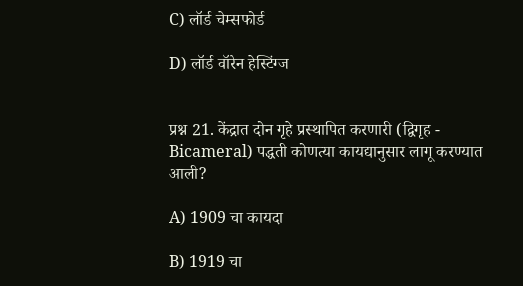C) लॉर्ड चेम्सफोर्ड

D) लॉर्ड वॉरेन हेस्टिंग्ज


प्रश्न 21. केंद्रात दोन गृहे प्रस्थापित करणारी (द्विगृह - Bicameral) पद्धती कोणत्या कायद्यानुसार लागू करण्यात आली?

A) 1909 चा कायदा

B) 1919 चा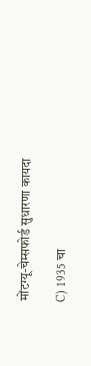मोंटग्यू-चेम्सफोर्ड सुधारणा कायदा

C) 1935 चा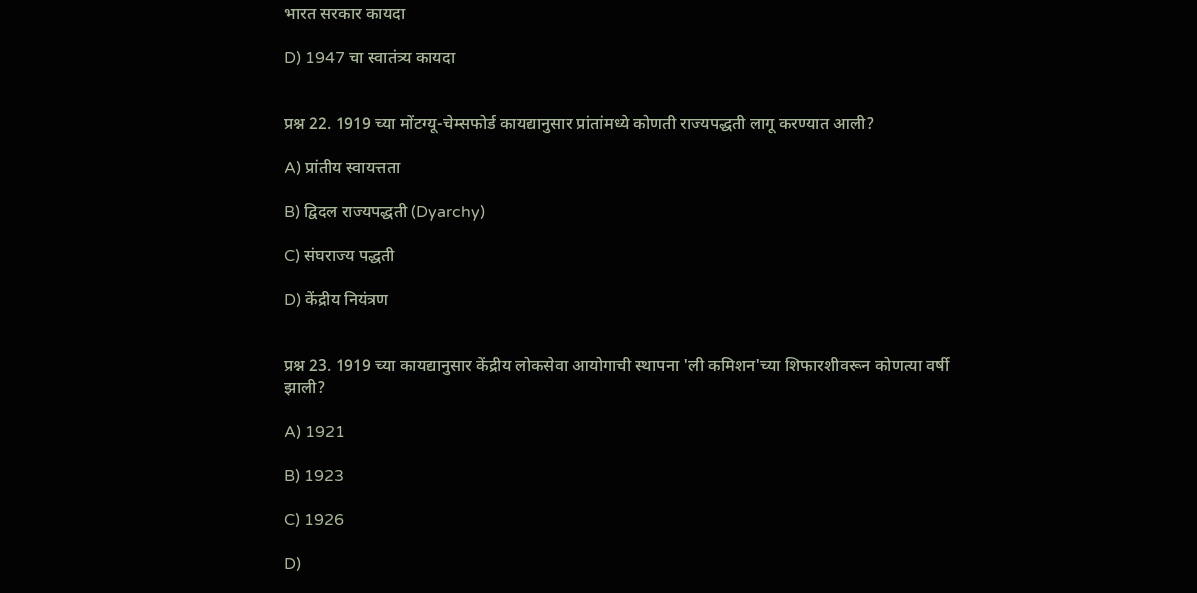भारत सरकार कायदा

D) 1947 चा स्वातंत्र्य कायदा


प्रश्न 22. 1919 च्या मोंटग्यू-चेम्सफोर्ड कायद्यानुसार प्रांतांमध्ये कोणती राज्यपद्धती लागू करण्यात आली?

A) प्रांतीय स्वायत्तता

B) द्विदल राज्यपद्धती (Dyarchy)

C) संघराज्य पद्धती

D) केंद्रीय नियंत्रण


प्रश्न 23. 1919 च्या कायद्यानुसार केंद्रीय लोकसेवा आयोगाची स्थापना 'ली कमिशन'च्या शिफारशीवरून कोणत्या वर्षी झाली?

A) 1921

B) 1923

C) 1926

D)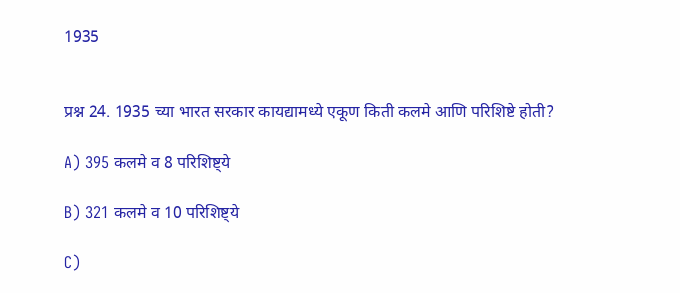1935


प्रश्न 24. 1935 च्या भारत सरकार कायद्यामध्ये एकूण किती कलमे आणि परिशिष्टे होती?

A) 395 कलमे व 8 परिशिष्ट्ये

B) 321 कलमे व 10 परिशिष्ट्ये

C)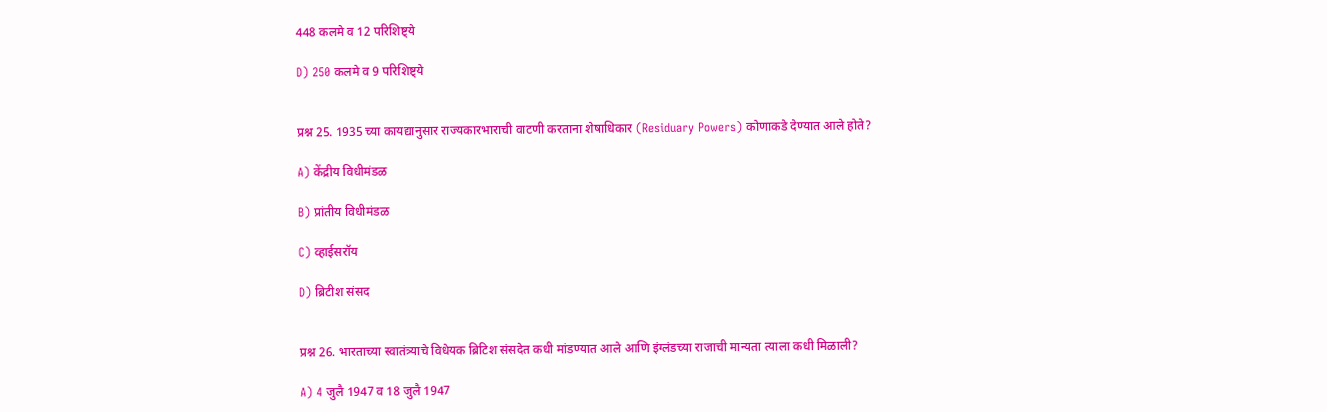448 कलमे व 12 परिशिष्ट्ये

D) 250 कलमे व 9 परिशिष्ट्ये


प्रश्न 25. 1935 च्या कायद्यानुसार राज्यकारभाराची वाटणी करताना शेषाधिकार (Residuary Powers) कोणाकडे देण्यात आले होते?

A) केंद्रीय विधीमंडळ

B) प्रांतीय विधीमंडळ

C) व्हाईसरॉय

D) ब्रिटीश संसद


प्रश्न 26. भारताच्या स्वातंत्र्याचे विधेयक ब्रिटिश संसदेत कधी मांडण्यात आले आणि इंग्लंडच्या राजाची मान्यता त्याला कधी मिळाली?

A) 4 जुलै 1947 व 18 जुलै 1947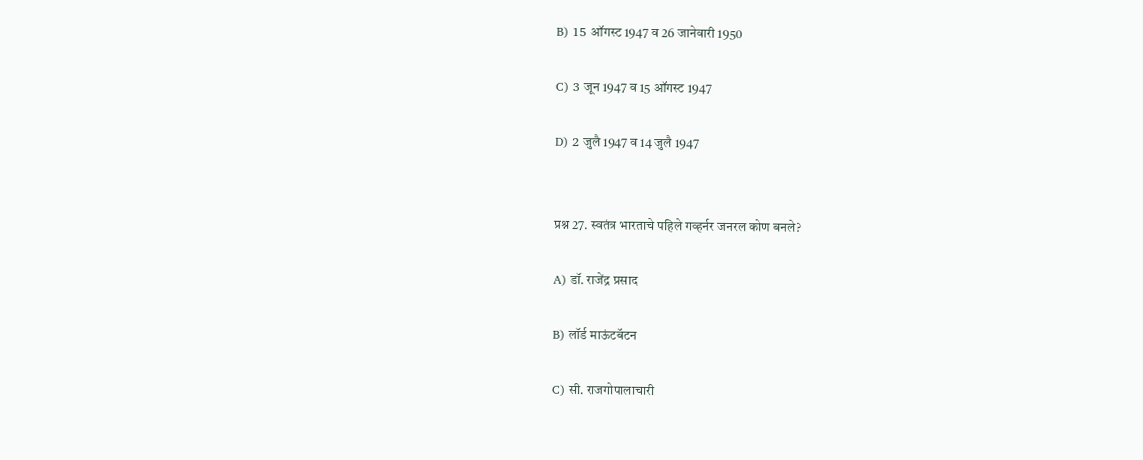B) 15 ऑगस्ट 1947 व 26 जानेवारी 1950

C) 3 जून 1947 व 15 ऑगस्ट 1947

D) 2 जुलै 1947 व 14 जुलै 1947


प्रश्न 27. स्वतंत्र भारताचे पहिले गव्हर्नर जनरल कोण बनले?

A) डॉ. राजेंद्र प्रसाद

B) लॉर्ड माऊंटबॅटन

C) सी. राजगोपालाचारी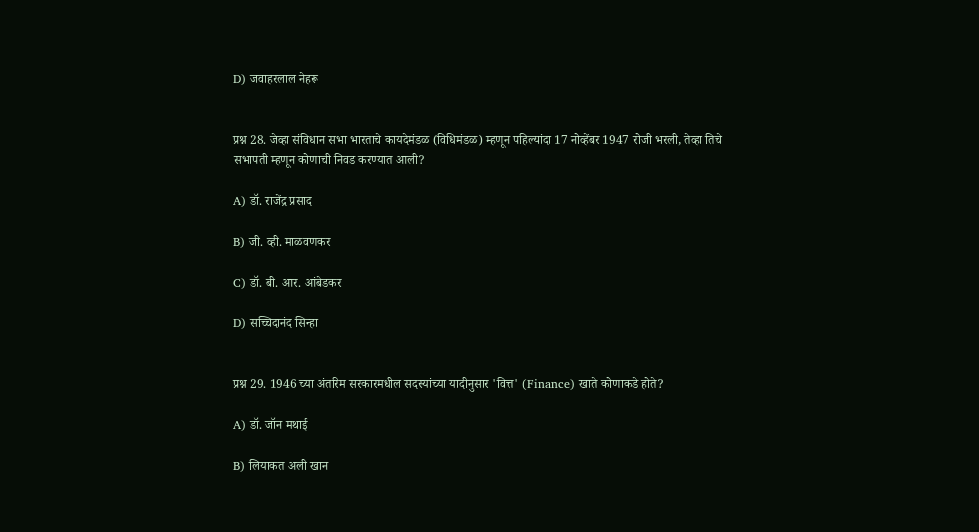D) जवाहरलाल नेहरू


प्रश्न 28. जेव्हा संविधान सभा भारताचे कायदेमंडळ (विधिमंडळ) म्हणून पहिल्यांदा 17 नोव्हेंबर 1947 रोजी भरली, तेव्हा तिचे सभापती म्हणून कोणाची निवड करण्यात आली?

A) डॉ. राजेंद्र प्रसाद

B) जी. व्ही. माळवणकर

C) डॉ. बी. आर. आंबेडकर

D) सच्चिदानंद सिन्हा


प्रश्न 29. 1946 च्या अंतरिम सरकारमधील सदस्यांच्या यादीनुसार 'वित्त' (Finance) खाते कोणाकडे होते?

A) डॉ. जॉन मथाई

B) लियाकत अली खान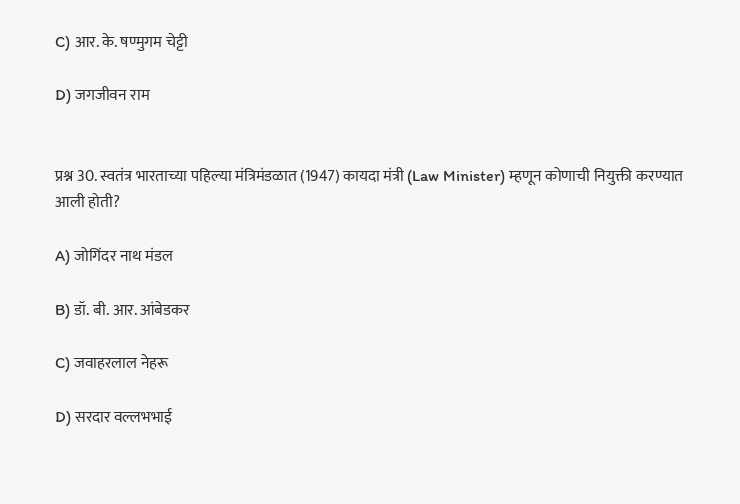C) आर. के. षण्मुगम चेट्टी

D) जगजीवन राम


प्रश्न 30. स्वतंत्र भारताच्या पहिल्या मंत्रिमंडळात (1947) कायदा मंत्री (Law Minister) म्हणून कोणाची नियुक्ती करण्यात आली होती?

A) जोगिंदर नाथ मंडल

B) डॉ. बी. आर. आंबेडकर

C) जवाहरलाल नेहरू

D) सरदार वल्लभभाई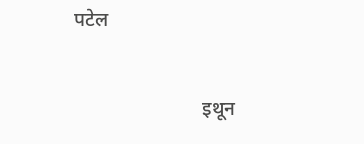पटेल


                          इथून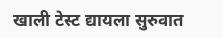खाली टेस्ट द्यायला सुरुवात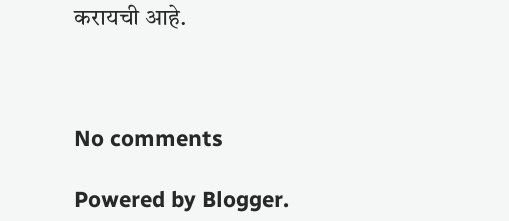करायची आहे.



No comments

Powered by Blogger.